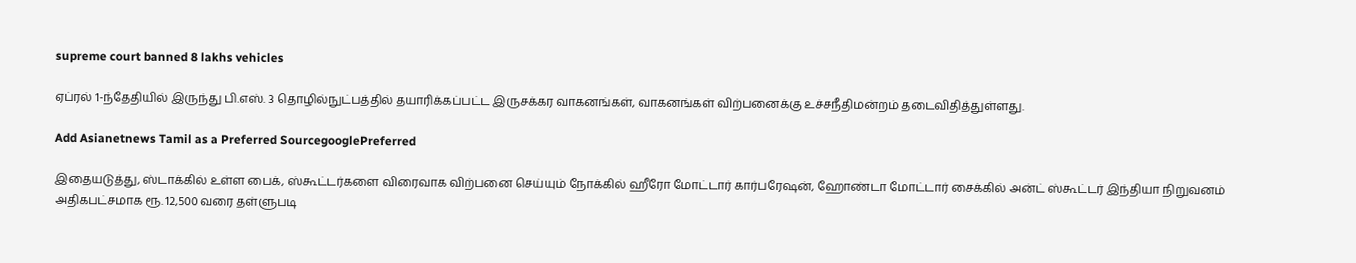supreme court banned 8 lakhs vehicles

ஏப்ரல் 1-ந்தேதியில் இருந்து பி.எஸ். 3 தொழில்நுட்பத்தில் தயாரிக்கப்பட்ட இருசக்கர வாகனங்கள், வாகனங்கள் விற்பனைக்கு உச்சநீதிமன்றம் தடைவிதித்துள்ளது.

Add Asianetnews Tamil as a Preferred SourcegooglePreferred

இதையடுத்து, ஸ்டாக்கில் உள்ள பைக், ஸ்கூட்டர்களை விரைவாக விற்பனை செய்யும் நோக்கில் ஹீரோ மோட்டார் கார்பரேஷன், ஹோண்டா மோட்டார் சைக்கில் அன்ட் ஸ்கூட்டர் இந்தியா நிறுவனம் அதிகபட்சமாக ரூ. 12,500 வரை தள்ளுபடி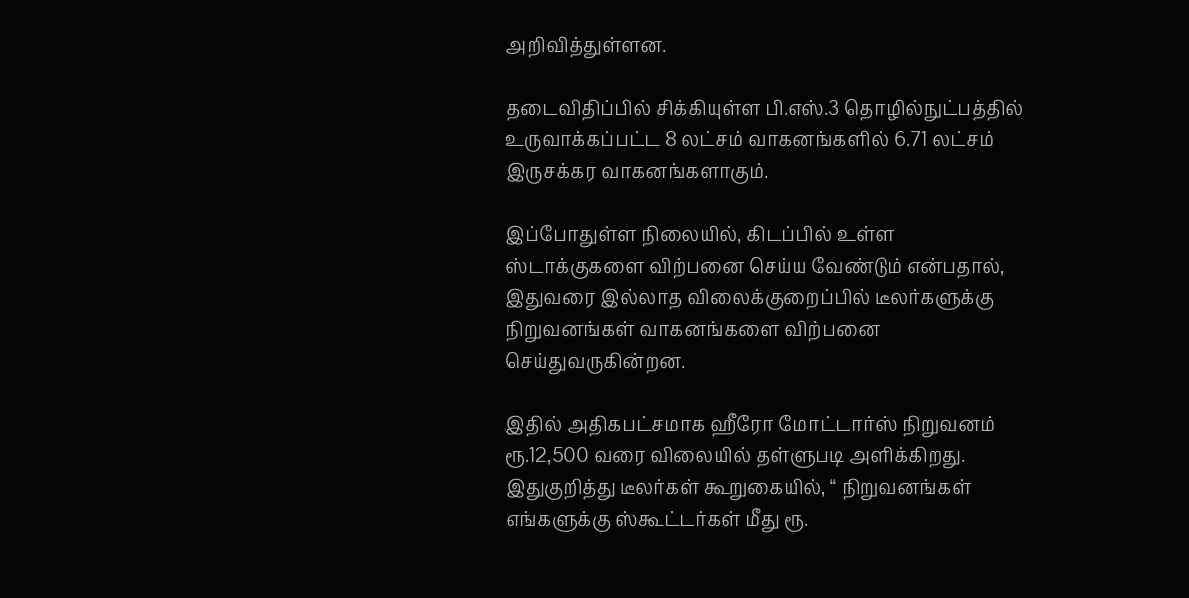அறிவித்துள்ளன.

தடைவிதிப்பில் சிக்கியுள்ள பி.எஸ்.3 தொழில்நுட்பத்தில் உருவாக்கப்பட்ட 8 லட்சம் வாகனங்களில் 6.71 லட்சம் இருசக்கர வாகனங்களாகும்.

இப்போதுள்ள நிலையில், கிடப்பில் உள்ள ஸ்டாக்குகளை விற்பனை செய்ய வேண்டும் என்பதால், இதுவரை இல்லாத விலைக்குறைப்பில் டீலர்களுக்கு நிறுவனங்கள் வாகனங்களை விற்பனை செய்துவருகின்றன.

இதில் அதிகபட்சமாக ஹீரோ மோட்டார்ஸ் நிறுவனம் ரூ.12,500 வரை விலையில் தள்ளுபடி அளிக்கிறது. இதுகுறித்து டீலர்கள் கூறுகையில், “ நிறுவனங்கள் எங்களுக்கு ஸ்கூட்டர்கள் மீது ரூ.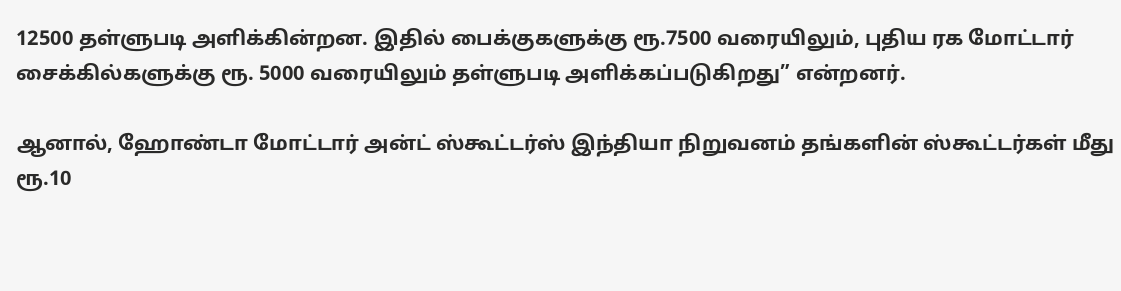12500 தள்ளுபடி அளிக்கின்றன. இதில் பைக்குகளுக்கு ரூ.7500 வரையிலும், புதிய ரக மோட்டார் சைக்கில்களுக்கு ரூ. 5000 வரையிலும் தள்ளுபடி அளிக்கப்படுகிறது” என்றனர்.

ஆனால், ஹோண்டா மோட்டார் அன்ட் ஸ்கூட்டர்ஸ் இந்தியா நிறுவனம் தங்களின் ஸ்கூட்டர்கள் மீது ரூ.10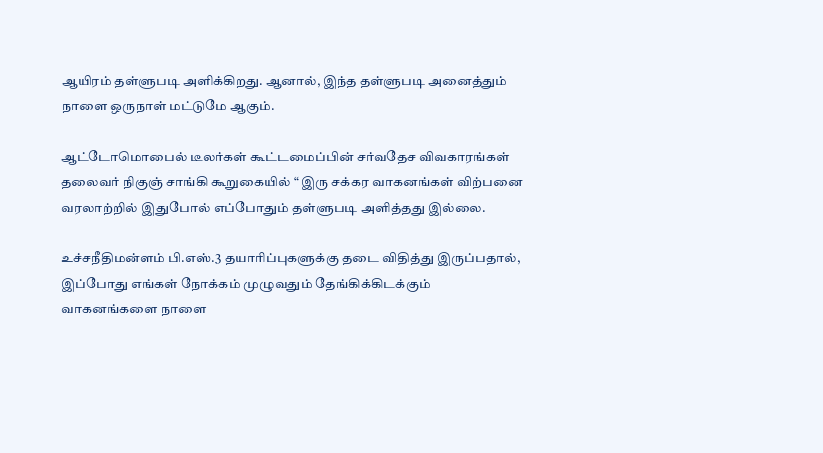ஆயிரம் தள்ளுபடி அளிக்கிறது. ஆனால், இந்த தள்ளுபடி அனைத்தும் நாளை ஒருநாள் மட்டுமே ஆகும்.

ஆட்டோமொபைல் டீலர்கள் கூட்டமைப்பின் சர்வதேச விவகாரங்கள் தலைவர் நிகுஞ் சாங்கி கூறுகையில் “ இரு சக்கர வாகனங்கள் விற்பனை வரலாற்றில் இதுபோல் எப்போதும் தள்ளுபடி அளித்தது இல்லை.

உச்சநீதிமன்ளம் பி.எஸ்.3 தயாரிப்புகளுக்கு தடை விதித்து இருப்பதால், இப்போது எங்கள் நோக்கம் முழுவதும் தேங்கிக்கிடக்கும் வாகனங்களை நாளை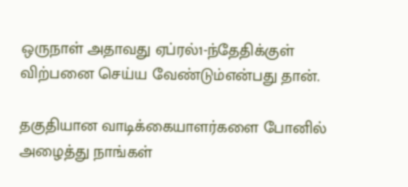ஒருநாள் அதாவது ஏப்ரல்1-ந்தேதிக்குள் விற்பனை செய்ய வேண்டும்என்பது தான்.

தகுதியான வாடிக்கையாளர்களை போனில் அழைத்து நாங்கள்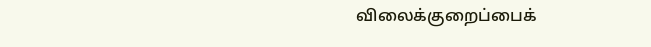விலைக்குறைப்பைக்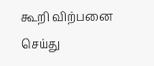கூறி விற்பனை செய்து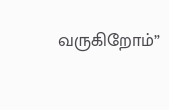வருகிறோம்”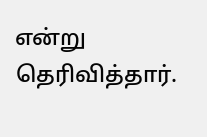என்று தெரிவித்தார்.